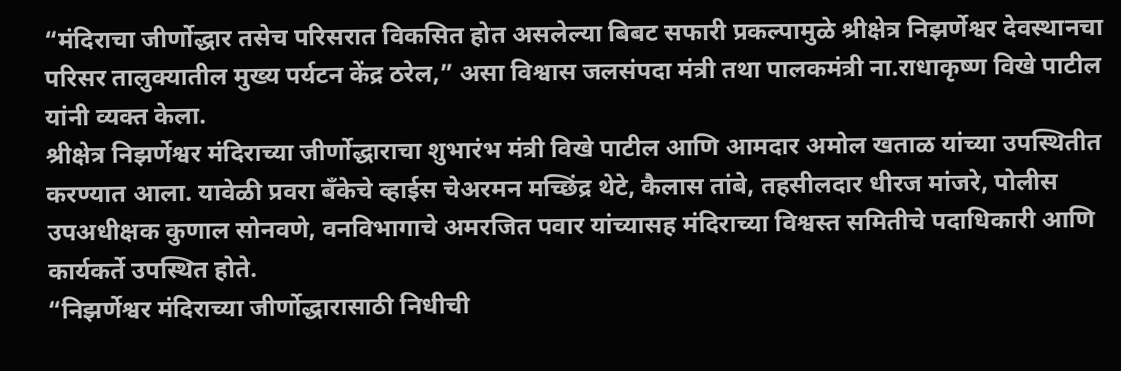“मंदिराचा जीर्णोद्धार तसेच परिसरात विकसित होत असलेल्या बिबट सफारी प्रकल्पामुळे श्रीक्षेत्र निझर्णेश्वर देवस्थानचा परिसर तालुक्यातील मुख्य पर्यटन केंद्र ठरेल,” असा विश्वास जलसंपदा मंत्री तथा पालकमंत्री ना.राधाकृष्ण विखे पाटील यांनी व्यक्त केला.
श्रीक्षेत्र निझर्णेश्वर मंदिराच्या जीर्णोद्धाराचा शुभारंभ मंत्री विखे पाटील आणि आमदार अमोल खताळ यांच्या उपस्थितीत करण्यात आला. यावेळी प्रवरा बँकेचे व्हाईस चेअरमन मच्छिंद्र थेटे, कैलास तांबे, तहसीलदार धीरज मांजरे, पोलीस उपअधीक्षक कुणाल सोनवणे, वनविभागाचे अमरजित पवार यांच्यासह मंदिराच्या विश्वस्त समितीचे पदाधिकारी आणि कार्यकर्ते उपस्थित होते.
“निझर्णेश्वर मंदिराच्या जीर्णोद्धारासाठी निधीची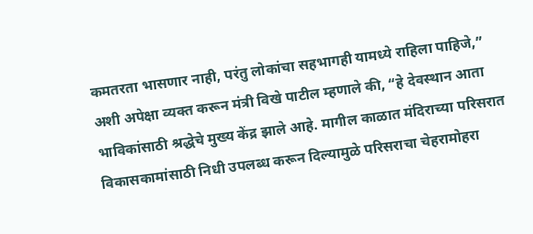कमतरता भासणार नाही, परंतु लोकांचा सहभागही यामध्ये राहिला पाहिजे,” अशी अपेक्षा व्यक्त करून मंत्री विखे पाटील म्हणाले की, “हे देवस्थान आता भाविकांसाठी श्रद्धेचे मुख्य केंद्र झाले आहे. मागील काळात मंदिराच्या परिसरात विकासकामांसाठी निधी उपलब्ध करून दिल्यामुळे परिसराचा चेहरामोहरा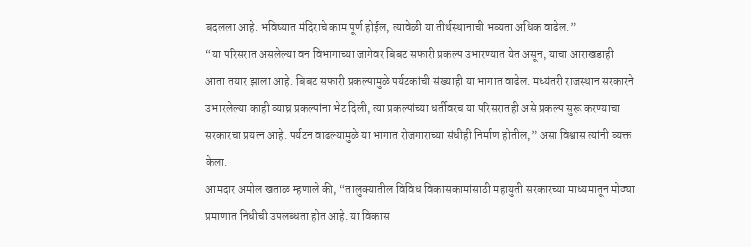बदलला आहे. भविष्यात मंदिराचे काम पूर्ण होईल, त्यावेळी या तीर्थस्थानाची भव्यता अधिक वाढेल.”
“या परिसरात असलेल्या वन विभागाच्या जागेवर बिबट सफारी प्रकल्प उभारण्यात येत असून, याचा आराखडाही आता तयार झाला आहे. बिबट सफारी प्रकल्पामुळे पर्यटकांची संख्याही या भागात वाढेल. मध्यंतरी राजस्थान सरकारने उभारलेल्या काही व्याघ्र प्रकल्पांना भेट दिली, त्या प्रकल्पांच्या धर्तीवरच या परिसरातही असे प्रकल्प सुरू करण्याचा सरकारचा प्रयत्न आहे. पर्यटन वाढल्यामुळे या भागात रोजगाराच्या संधीही निर्माण होतील,” असा विश्वास त्यांनी व्यक्त केला.
आमदार अमोल खताळ म्हणाले की, “तालुक्यातील विविध विकासकामांसाठी महायुती सरकारच्या माध्यमातून मोठ्या प्रमाणात निधीची उपलब्धता होत आहे. या विकास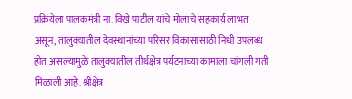प्रक्रियेला पालकमंत्री ना. विखे पाटील यांचे मोलाचे सहकार्य लाभत असून, तालुक्यातील देवस्थानांच्या परिसर विकासासाठी निधी उपलब्ध होत असल्यामुळे तालुक्यातील तीर्थक्षेत्र पर्यटनाच्या कामाला चांगली गती मिळाली आहे. श्रीक्षेत्र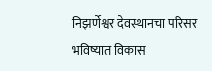निझर्णेश्वर देवस्थानचा परिसर भविष्यात विकास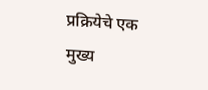प्रक्रियेचे एक मुख्य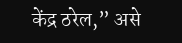केंद्र ठरेल,” असे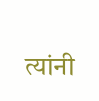त्यांनी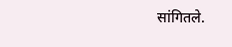सांगितले.